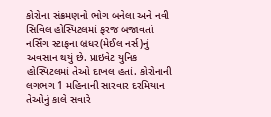કોરોના સંક્રમણનો ભોગ બનેલા અને નવી સિવિલ હોસ્પિટલમાં ફરજ બજાવતાં નર્સિંગ સ્ટાફના બ્રધર(મેઈલ નર્સ)નું અવસાન થયું છે. પ્રાઇવેટ યુનિક હોસ્પિટલમાં તેઓ દાખલ હતાં. કોરોનાની લગભગ 1 મહિનાની સારવાર દરમિયાન તેઓનું કાલે સવારે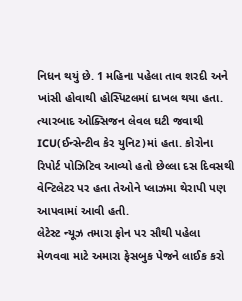નિધન થયું છે. 1 મહિના પહેલા તાવ શરદી અને ખાંસી હોવાથી હોસ્પિટલમાં દાખલ થયા હતા. ત્યારબાદ ઓક્સિજન લેવલ ઘટી જવાથી ICU(ઈન્સેન્ટીવ કેર યુનિટ)માં હતા. કોરોના રિપોર્ટ પોઝિટિવ આવ્યો હતો છેલ્લા દસ દિવસથી વેન્ટિલેટર પર હતા તેઓને પ્લાઝમા થેરાપી પણ આપવામાં આવી હતી.
લેટેસ્ટ ન્યૂઝ તમારા ફોન પર સૌથી પહેલા મેળવવા માટે અમારા ફેસબુક પેજને લાઈક કરો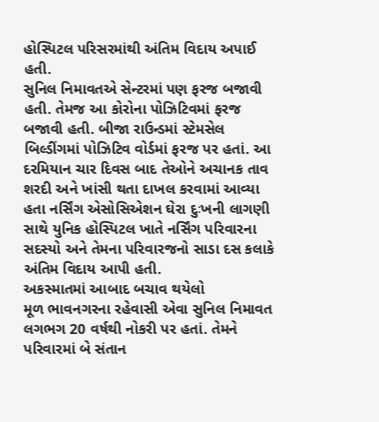હોસ્પિટલ પરિસરમાંથી અંતિમ વિદાય અપાઈ હતી.
સુનિલ નિમાવતએ સેન્ટરમાં પણ ફરજ બજાવી હતી. તેમજ આ કોરોના પોઝિટિવમાં ફરજ બજાવી હતી. બીજા રાઉન્ડમાં સ્ટેમસેલ બિલ્ડીંગમાં પોઝિટિવ વોર્ડમાં ફરજ પર હતાં. આ દરમિયાન ચાર દિવસ બાદ તેઓને અચાનક તાવ શરદી અને ખાંસી થતા દાખલ કરવામાં આવ્યા હતા નર્સિંગ એસોસિએશન ઘેરા દુઃખની લાગણી સાથે યુનિક હોસ્પિટલ ખાતે નર્સિંગ પરિવારના સદસ્યો અને તેમના પરિવારજનો સાડા દસ કલાકે અંતિમ વિદાય આપી હતી.
અકસ્માતમાં આબાદ બચાવ થયેલો
મૂળ ભાવનગરના રહેવાસી એવા સુનિલ નિમાવત લગભગ 20 વર્ષથી નોકરી પર હતાં. તેમને પરિવારમાં બે સંતાન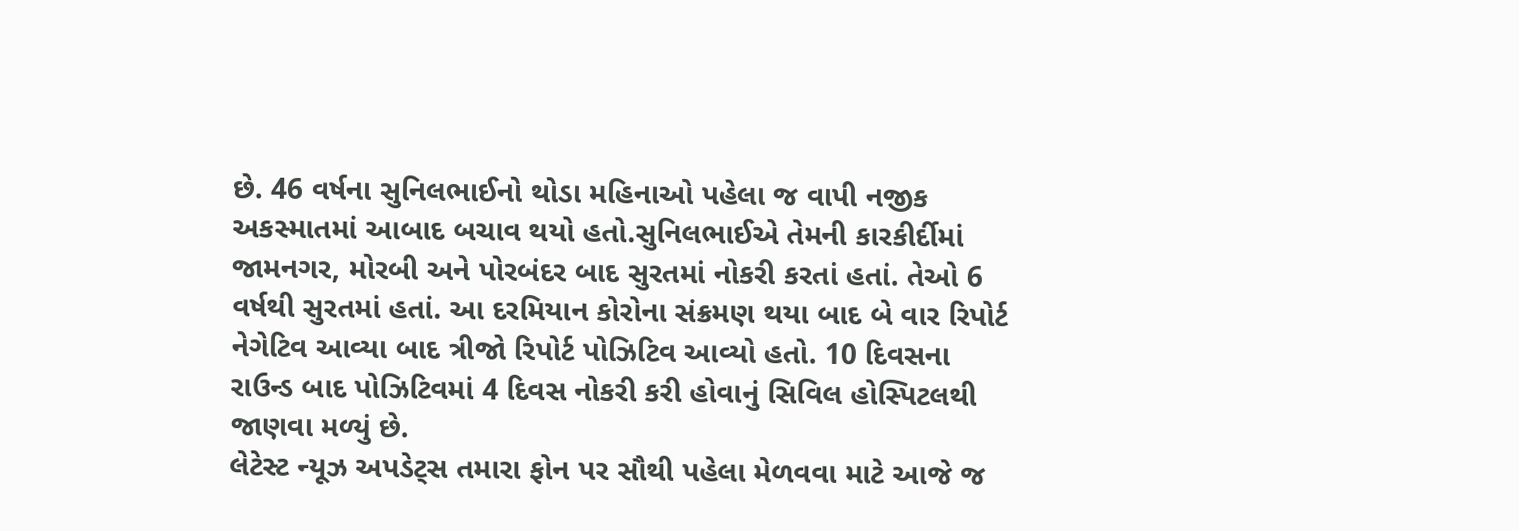છે. 46 વર્ષના સુનિલભાઈનો થોડા મહિનાઓ પહેલા જ વાપી નજીક અકસ્માતમાં આબાદ બચાવ થયો હતો.સુનિલભાઈએ તેમની કારકીર્દીમાં જામનગર, મોરબી અને પોરબંદર બાદ સુરતમાં નોકરી કરતાં હતાં. તેઓ 6 વર્ષથી સુરતમાં હતાં. આ દરમિયાન કોરોના સંક્રમણ થયા બાદ બે વાર રિપોર્ટ નેગેટિવ આવ્યા બાદ ત્રીજો રિપોર્ટ પોઝિટિવ આવ્યો હતો. 10 દિવસના રાઉન્ડ બાદ પોઝિટિવમાં 4 દિવસ નોકરી કરી હોવાનું સિવિલ હોસ્પિટલથી જાણવા મળ્યું છે.
લેટેસ્ટ ન્યૂઝ અપડેટ્સ તમારા ફોન પર સૌથી પહેલા મેળવવા માટે આજે જ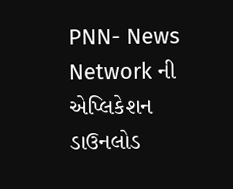PNN- News Network ની એપ્લિકેશન ડાઉનલોડ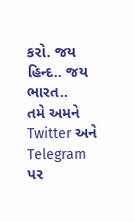કરો. જય હિન્દ.. જય ભારત..
તમે અમને Twitter અને Telegram પર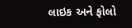લાઇક અને ફોલો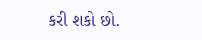કરી શકો છો.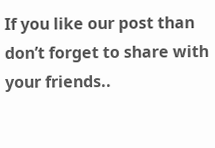If you like our post than don’t forget to share with your friends..